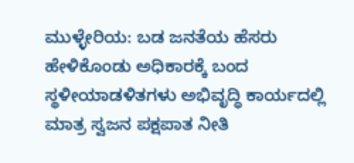ಮುಳ್ಳೇರಿಯ: ಬಡ ಜನತೆಯ ಹೆಸರು ಹೇಳಿಕೊಂಡು ಅಧಿಕಾರಕ್ಕೆ ಬಂದ ಸ್ಥಳೀಯಾಡಳಿತಗಳು ಅಭಿವೃದ್ಧಿ ಕಾರ್ಯದಲ್ಲಿ ಮಾತ್ರ ಸ್ವಜನ ಪಕ್ಷಪಾತ ನೀತಿ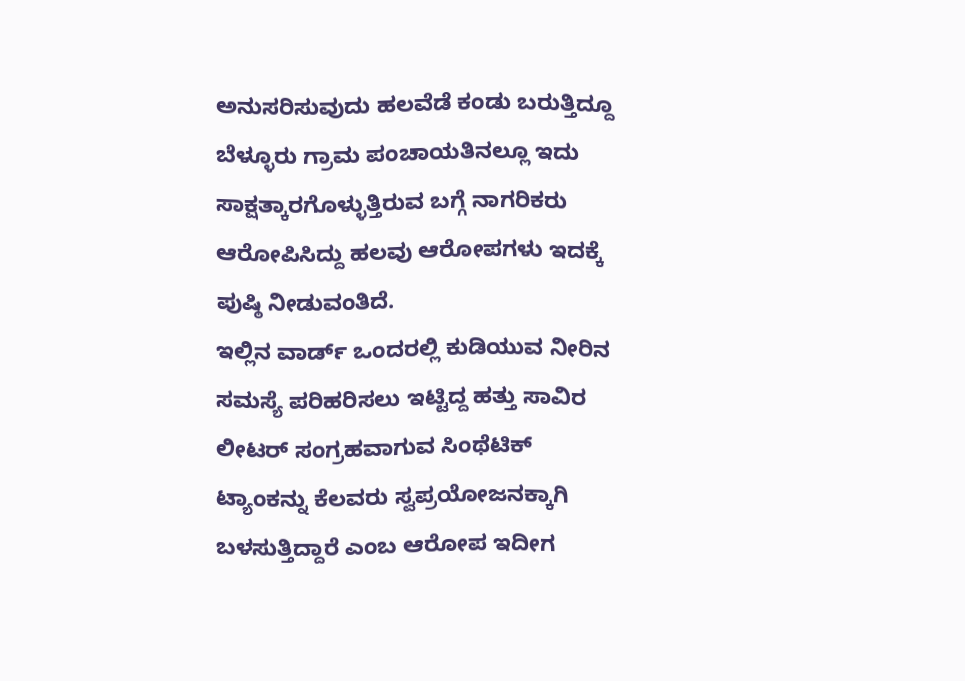ಅನುಸರಿಸುವುದು ಹಲವೆಡೆ ಕಂಡು ಬರುತ್ತಿದ್ದೂ ಬೆಳ್ಳೂರು ಗ್ರಾಮ ಪಂಚಾಯತಿನಲ್ಲೂ ಇದು ಸಾಕ್ಷತ್ಕಾರಗೊಳ್ಳುತ್ತಿರುವ ಬಗ್ಗೆ ನಾಗರಿಕರು ಆರೋಪಿಸಿದ್ದು ಹಲವು ಆರೋಪಗಳು ಇದಕ್ಕೆ ಪುಷ್ಠಿ ನೀಡುವಂತಿದೆ.
ಇಲ್ಲಿನ ವಾರ್ಡ್ ಒಂದರಲ್ಲಿ ಕುಡಿಯುವ ನೀರಿನ ಸಮಸ್ಯೆ ಪರಿಹರಿಸಲು ಇಟ್ಟಿದ್ದ ಹತ್ತು ಸಾವಿರ ಲೀಟರ್ ಸಂಗ್ರಹವಾಗುವ ಸಿಂಥೆಟಿಕ್ ಟ್ಯಾಂಕನ್ನು ಕೆಲವರು ಸ್ವಪ್ರಯೋಜನಕ್ಕಾಗಿ ಬಳಸುತ್ತಿದ್ದಾರೆ ಎಂಬ ಆರೋಪ ಇದೀಗ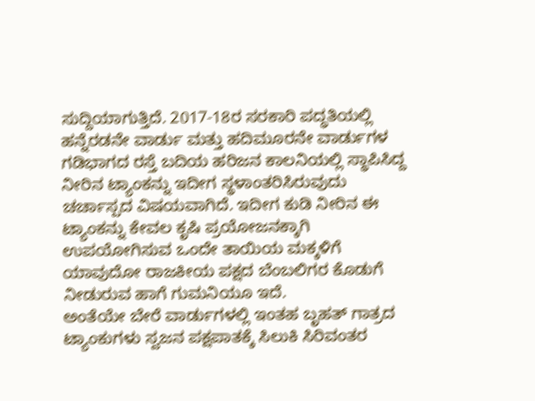ಸುದ್ದಿಯಾಗುತ್ತಿದೆ. 2017-18ರ ಸರಕಾರಿ ಪದ್ಧತಿಯಲ್ಲಿ ಹನ್ನೆರಡನೇ ವಾರ್ಡು ಮತ್ತು ಹದಿಮೂರನೇ ವಾರ್ಡುಗಳ ಗಡಿಭಾಗದ ರಸ್ತೆ ಬದಿಯ ಹರಿಜನ ಕಾಲನಿಯಲ್ಲಿ ಸ್ಥಾಪಿಸಿದ್ದ ನೀರಿನ ಟ್ಯಾಂಕನ್ನು ಇದೀಗ ಸ್ಥಳಾಂತರಿಸಿರುವುದು ಚರ್ಚಾಸ್ಪದ ವಿಷಯವಾಗಿದೆ. ಇದೀಗ ಕುಡಿ ನೀರಿನ ಈ ಟ್ಯಾಂಕನ್ನು ಕೇವಲ ಕೃಷಿ ಪ್ರಯೋಜನಕ್ಕಾಗಿ ಉಪಯೋಗಿಸುವ ಒಂದೇ ತಾಯಿಯ ಮಕ್ಕಳಿಗೆ ಯಾವುದೋ ರಾಜಕೀಯ ಪಕ್ಷದ ಬೆಂಬಲಿಗರ ಕೊಡುಗೆ ನೀಡುರುವ ಹಾಗೆ ಗುಮನಿಯೂ ಇದೆ.
ಅಂತೆಯೇ ಬೇರೆ ವಾರ್ಡುಗಳಲ್ಲಿ ಇಂತಹ ಬೃಹತ್ ಗಾತ್ರದ ಟ್ಯಾಂಕುಗಳು ಸ್ವಜನ ಪಕ್ಷಪಾತಕ್ಕೆ ಸಿಲುಕಿ ಸಿರಿವಂತರ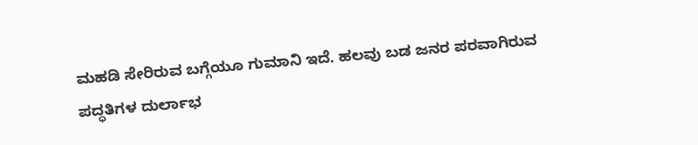ಮಹಡಿ ಸೇರಿರುವ ಬಗ್ಗೆಯೂ ಗುಮಾನಿ ಇದೆ. ಹಲವು ಬಡ ಜನರ ಪರವಾಗಿರುವ ಪದ್ಧತಿಗಳ ದುರ್ಲಾಭ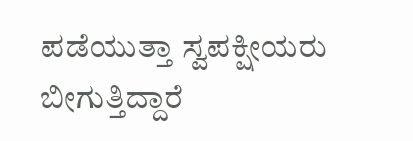ಪಡೆಯುತ್ತಾ ಸ್ವಪಕ್ಷೀಯರು ಬೀಗುತ್ತಿದ್ದಾರೆ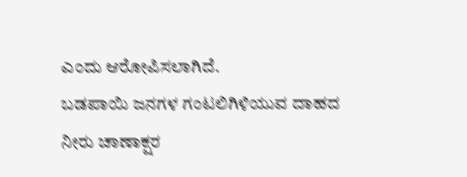ಎಂದು ಆರೋಪಿಸಲಾಗಿದೆ.
ಬಡಪಾಯಿ ಜನಗಳ ಗಂಟಲಿಗಿಳಿಯುವ ದಾಹದ ನೀರು ಚಾಣಾಕ್ಷರ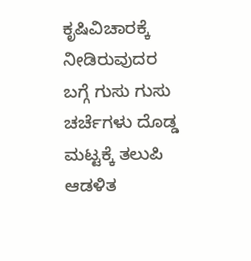ಕೃಷಿವಿಚಾರಕ್ಕೆ ನೀಡಿರುವುದರ ಬಗ್ಗೆ ಗುಸು ಗುಸು ಚರ್ಚೆಗಳು ದೊಡ್ಡ ಮಟ್ಟಕ್ಕೆ ತಲುಪಿ ಆಡಳಿತ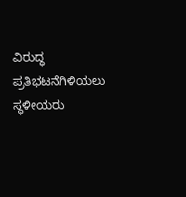ವಿರುದ್ಧ ಪ್ರತಿಭಟನೆಗಿಳಿಯಲು ಸ್ಥಳೀಯರು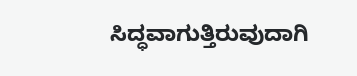ಸಿದ್ಧವಾಗುತ್ತಿರುವುದಾಗಿ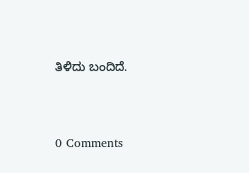ತಿಳಿದು ಬಂದಿದೆ.



0 Comments